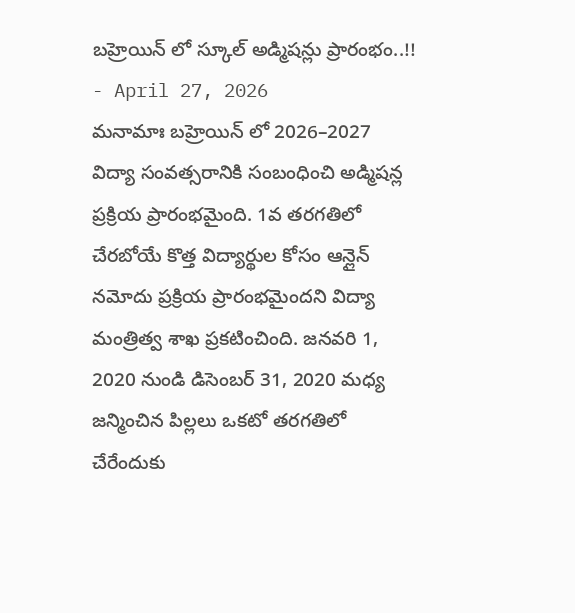బహ్రెయిన్ లో స్కూల్ అడ్మిషన్లు ప్రారంభం..!!
- April 27, 2026
మనామాః బహ్రెయిన్ లో 2026–2027 విద్యా సంవత్సరానికి సంబంధించి అడ్మిషన్ల ప్రక్రియ ప్రారంభమైంది. 1వ తరగతిలో చేరబోయే కొత్త విద్యార్థుల కోసం ఆన్లైన్ నమోదు ప్రక్రియ ప్రారంభమైందని విద్యా మంత్రిత్వ శాఖ ప్రకటించింది. జనవరి 1, 2020 నుండి డిసెంబర్ 31, 2020 మధ్య జన్మించిన పిల్లలు ఒకటో తరగతిలో చేరేందుకు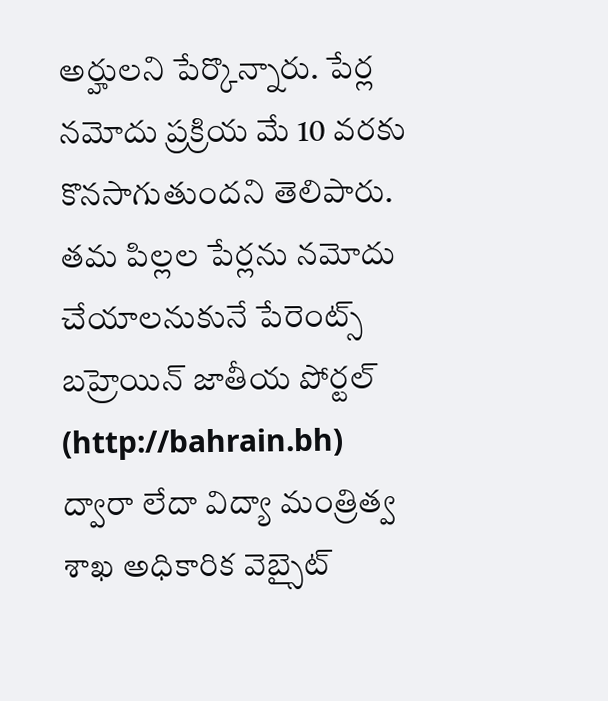అర్హులని పేర్కొన్నారు. పేర్ల నమోదు ప్రక్రియ మే 10 వరకు కొనసాగుతుందని తెలిపారు. తమ పిల్లల పేర్లను నమోదు చేయాలనుకునే పేరెంట్స్ బహ్రెయిన్ జాతీయ పోర్టల్ (http://bahrain.bh) ద్వారా లేదా విద్యా మంత్రిత్వ శాఖ అధికారిక వెబ్సైట్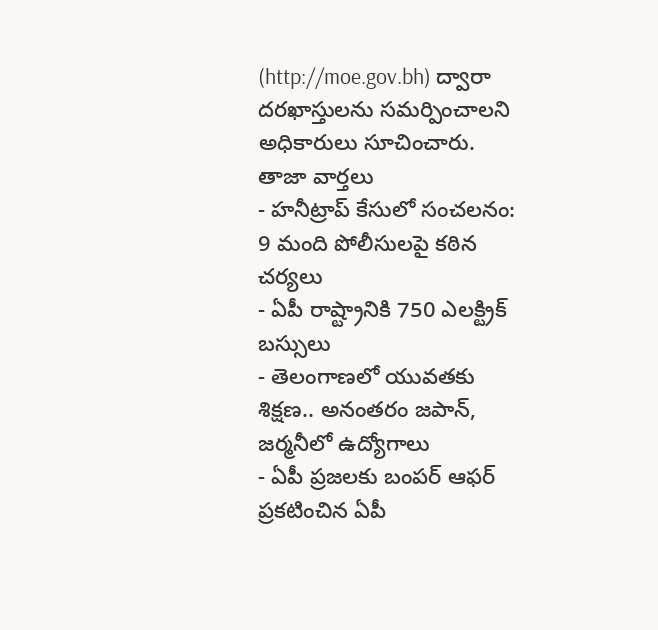(http://moe.gov.bh) ద్వారా దరఖాస్తులను సమర్పించాలని అధికారులు సూచించారు.
తాజా వార్తలు
- హనీట్రాప్ కేసులో సంచలనం: 9 మంది పోలీసులపై కఠిన చర్యలు
- ఏపీ రాష్ట్రానికి 750 ఎలక్ట్రిక్ బస్సులు
- తెలంగాణలో యువతకు శిక్షణ.. అనంతరం జపాన్, జర్మనీలో ఉద్యోగాలు
- ఏపీ ప్రజలకు బంపర్ ఆఫర్ ప్రకటించిన ఏపీ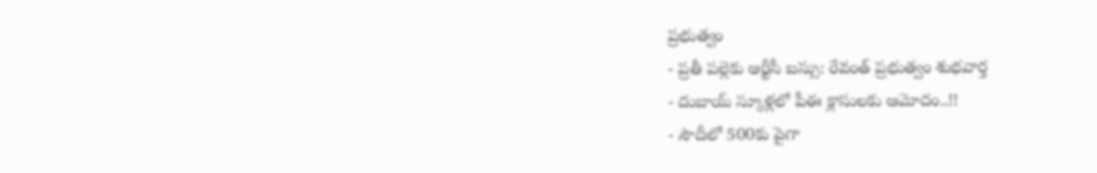ప్రభుత్వం
- ప్రతీ పల్లెకు ఆర్టీసీ బస్సు: రేవంత్ ప్రభుత్వం శుభవార్త
- దుబాయ్ స్కూళ్లలో పీఈ క్లాసులకు ఆమోదం..!!
- సౌదీలో 500కు పైగా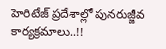హెరిటేజ్ ప్రదేశాల్లో పునరుజ్జీవ కార్యక్రమాలు..!!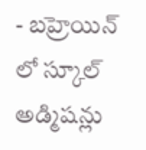- బహ్రెయిన్ లో స్కూల్ అడ్మిషన్లు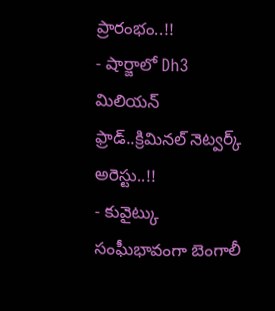ప్రారంభం..!!
- షార్జాలో Dh3 మిలియన్ ఫ్రాడ్..క్రిమినల్ నెట్వర్క్ అరెస్టు..!!
- కువైట్కు సంఘీభావంగా బెంగాలీ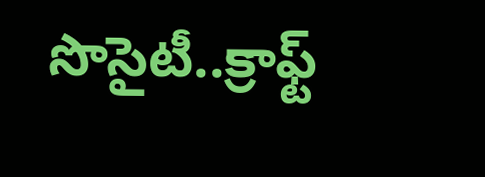సొసైటీ..క్రాఫ్ట్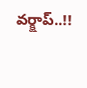వర్క్షాప్..!!